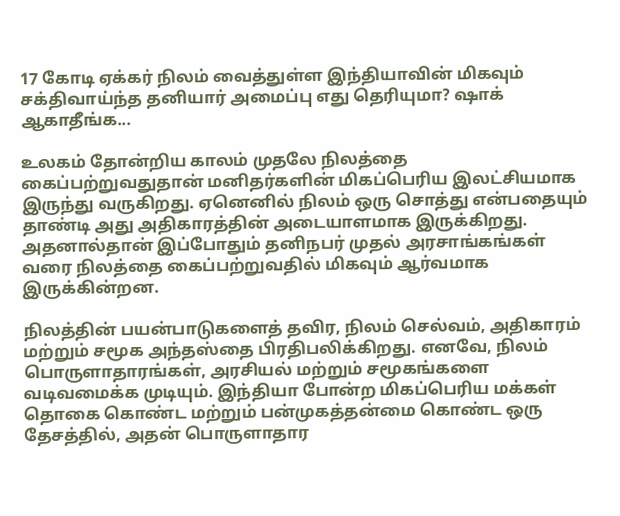17 கோடி ஏக்கர் நிலம் வைத்துள்ள இந்தியாவின் மிகவும் சக்திவாய்ந்த தனியார் அமைப்பு எது தெரியுமா? ஷாக் ஆகாதீங்க...

உலகம் தோன்றிய காலம் முதலே நிலத்தை கைப்பற்றுவதுதான் மனிதர்களின் மிகப்பெரிய இலட்சியமாக இருந்து வருகிறது. ஏனெனில் நிலம் ஒரு சொத்து என்பதையும் தாண்டி அது அதிகாரத்தின் அடையாளமாக இருக்கிறது. அதனால்தான் இப்போதும் தனிநபர் முதல் அரசாங்கங்கள் வரை நிலத்தை கைப்பற்றுவதில் மிகவும் ஆர்வமாக இருக்கின்றன.

நிலத்தின் பயன்பாடுகளைத் தவிர, நிலம் செல்வம், அதிகாரம் மற்றும் சமூக அந்தஸ்தை பிரதிபலிக்கிறது. எனவே, நிலம் பொருளாதாரங்கள், அரசியல் மற்றும் சமூகங்களை வடிவமைக்க முடியும். இந்தியா போன்ற மிகப்பெரிய மக்கள் தொகை கொண்ட மற்றும் பன்முகத்தன்மை கொண்ட ஒரு தேசத்தில், அதன் பொருளாதார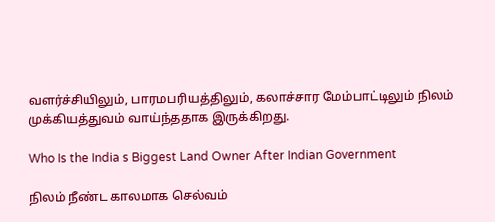வளர்ச்சியிலும், பாரமபரியத்திலும், கலாச்சார மேம்பாட்டிலும் நிலம் முக்கியத்துவம் வாய்ந்ததாக இருக்கிறது.

Who Is the India s Biggest Land Owner After Indian Government

நிலம் நீண்ட காலமாக செல்வம்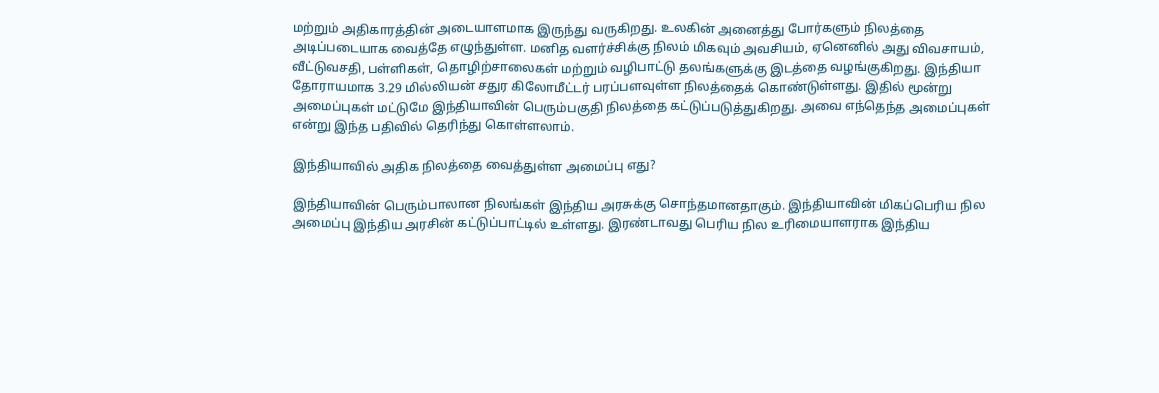மற்றும் அதிகாரத்தின் அடையாளமாக இருந்து வருகிறது. உலகின் அனைத்து போர்களும் நிலத்தை அடிப்படையாக வைத்தே எழுந்துள்ள. மனித வளர்ச்சிக்கு நிலம் மிகவும் அவசியம், ஏனெனில் அது விவசாயம், வீட்டுவசதி, பள்ளிகள், தொழிற்சாலைகள் மற்றும் வழிபாட்டு தலங்களுக்கு இடத்தை வழங்குகிறது. இந்தியா தோராயமாக 3.29 மில்லியன் சதுர கிலோமீட்டர் பரப்பளவுள்ள நிலத்தைக் கொண்டுள்ளது. இதில் மூன்று அமைப்புகள் மட்டுமே இந்தியாவின் பெரும்பகுதி நிலத்தை கட்டுப்படுத்துகிறது. அவை எந்தெந்த அமைப்புகள் என்று இந்த பதிவில் தெரிந்து கொள்ளலாம்.

இந்தியாவில் அதிக நிலத்தை வைத்துள்ள அமைப்பு எது?

இந்தியாவின் பெரும்பாலான நிலங்கள் இந்திய அரசுக்கு சொந்தமானதாகும். இந்தியாவின் மிகப்பெரிய நில அமைப்பு இந்திய அரசின் கட்டுப்பாட்டில் உள்ளது. இரண்டாவது பெரிய நில உரிமையாளராக இந்திய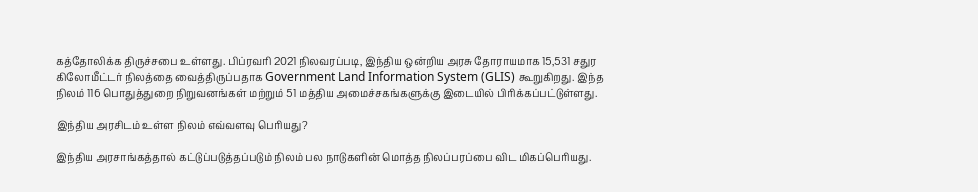கத்தோலிக்க திருச்சபை உள்ளது. பிப்ரவரி 2021 நிலவரப்படி, இந்திய ஒன்றிய அரசு தோராயமாக 15,531 சதுர கிலோமீட்டர் நிலத்தை வைத்திருப்பதாக Government Land Information System (GLIS) கூறுகிறது. இந்த நிலம் 116 பொதுத்துறை நிறுவனங்கள் மற்றும் 51 மத்திய அமைச்சகங்களுக்கு இடையில் பிரிக்கப்பட்டுள்ளது.

இந்திய அரசிடம் உள்ள நிலம் எவ்வளவு பெரியது?

இந்திய அரசாங்கத்தால் கட்டுப்படுத்தப்படும் நிலம் பல நாடுகளின் மொத்த நிலப்பரப்பை விட மிகப்பெரியது.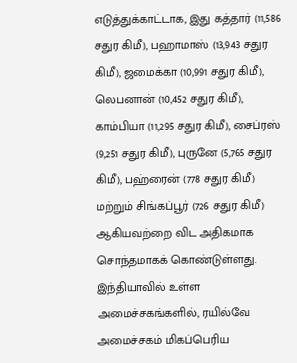எடுத்துக்காட்டாக, இது கத்தார் (11,586 சதுர கிமீ), பஹாமாஸ் (13,943 சதுர கிமீ), ஜமைக்கா (10,991 சதுர கிமீ), லெபனான் (10,452 சதுர கிமீ), காம்பியா (11,295 சதுர கிமீ), சைப்ரஸ் (9,251 சதுர கிமீ), புருனே (5,765 சதுர கிமீ), பஹ்ரைன் (778 சதுர கிமீ) மற்றும் சிங்கப்பூர் (726 சதுர கிமீ) ஆகியவற்றை விட அதிகமாக சொந்தமாகக் கொண்டுள்ளது. இந்தியாவில் உள்ள அமைச்சகங்களில், ரயில்வே அமைச்சகம் மிகப்பெரிய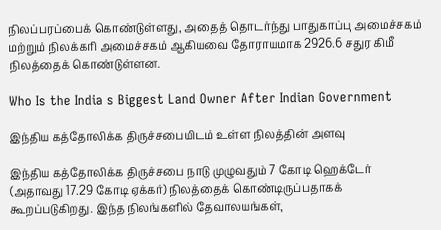நிலப்பரப்பைக் கொண்டுள்ளது, அதைத் தொடர்ந்து பாதுகாப்பு அமைச்சகம் மற்றும் நிலக்கரி அமைச்சகம் ஆகியவை தோராயமாக 2926.6 சதுர கிமீ நிலத்தைக் கொண்டுள்ளன.

Who Is the India s Biggest Land Owner After Indian Government

இந்திய கத்தோலிக்க திருச்சபையிடம் உள்ள நிலத்தின் அளவு

இந்திய கத்தோலிக்க திருச்சபை நாடு முழுவதும் 7 கோடி ஹெக்டேர் (அதாவது 17.29 கோடி ஏக்கர்) நிலத்தைக் கொண்டிருப்பதாகக் கூறப்படுகிறது. இந்த நிலங்களில் தேவாலயங்கள்,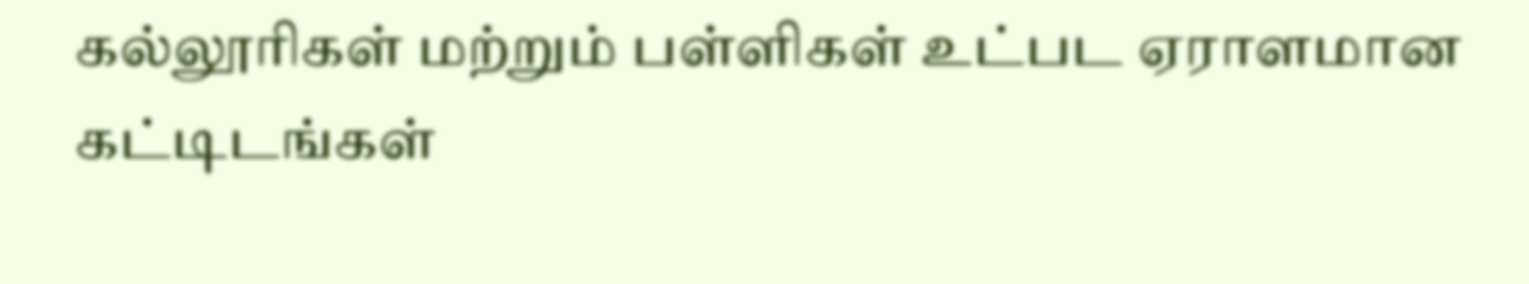கல்லூரிகள் மற்றும் பள்ளிகள் உட்பட ஏராளமான கட்டிடங்கள்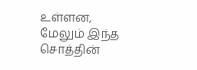உள்ளன, மேலும் இந்த சொத்தின்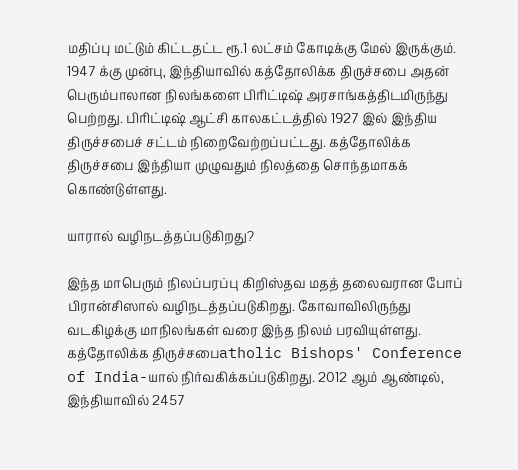மதிப்பு மட்டும் கிட்டதட்ட ரூ.1 லட்சம் கோடிக்கு மேல் இருக்கும். 1947 க்கு முன்பு, இந்தியாவில் கத்தோலிக்க திருச்சபை அதன் பெரும்பாலான நிலங்களை பிரிட்டிஷ் அரசாங்கத்திடமிருந்து பெற்றது. பிரிட்டிஷ் ஆட்சி காலகட்டத்தில் 1927 இல் இந்திய திருச்சபைச் சட்டம் நிறைவேற்றப்பட்டது. கத்தோலிக்க திருச்சபை இந்தியா முழுவதும் நிலத்தை சொந்தமாகக் கொண்டுள்ளது.

யாரால் வழிநடத்தப்படுகிறது?

இந்த மாபெரும் நிலப்பரப்பு கிறிஸ்தவ மதத் தலைவரான போப் பிரான்சிஸால் வழிநடத்தப்படுகிறது. கோவாவிலிருந்து வடகிழக்கு மாநிலங்கள் வரை இந்த நிலம் பரவியுள்ளது. கத்தோலிக்க திருச்சபைatholic Bishops' Conference of India-யால் நிர்வகிக்கப்படுகிறது. 2012 ஆம் ஆண்டில், இந்தியாவில் 2457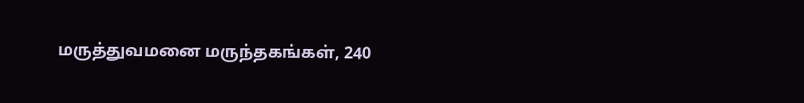மருத்துவமனை மருந்தகங்கள், 240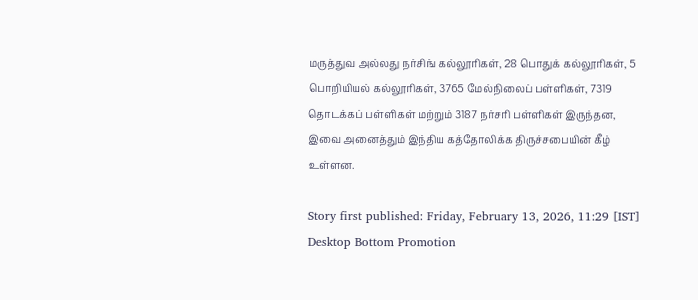மருத்துவ அல்லது நர்சிங் கல்லூரிகள், 28 பொதுக் கல்லூரிகள், 5 பொறியியல் கல்லூரிகள், 3765 மேல்நிலைப் பள்ளிகள், 7319 தொடக்கப் பள்ளிகள் மற்றும் 3187 நர்சரி பள்ளிகள் இருந்தன, இவை அனைத்தும் இந்திய கத்தோலிக்க திருச்சபையின் கீழ் உள்ளன.

Story first published: Friday, February 13, 2026, 11:29 [IST]
Desktop Bottom Promotion